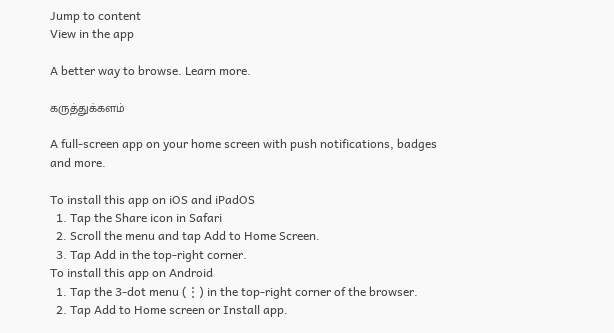Jump to content
View in the app

A better way to browse. Learn more.

கருத்துக்களம்

A full-screen app on your home screen with push notifications, badges and more.

To install this app on iOS and iPadOS
  1. Tap the Share icon in Safari
  2. Scroll the menu and tap Add to Home Screen.
  3. Tap Add in the top-right corner.
To install this app on Android
  1. Tap the 3-dot menu (⋮) in the top-right corner of the browser.
  2. Tap Add to Home screen or Install app.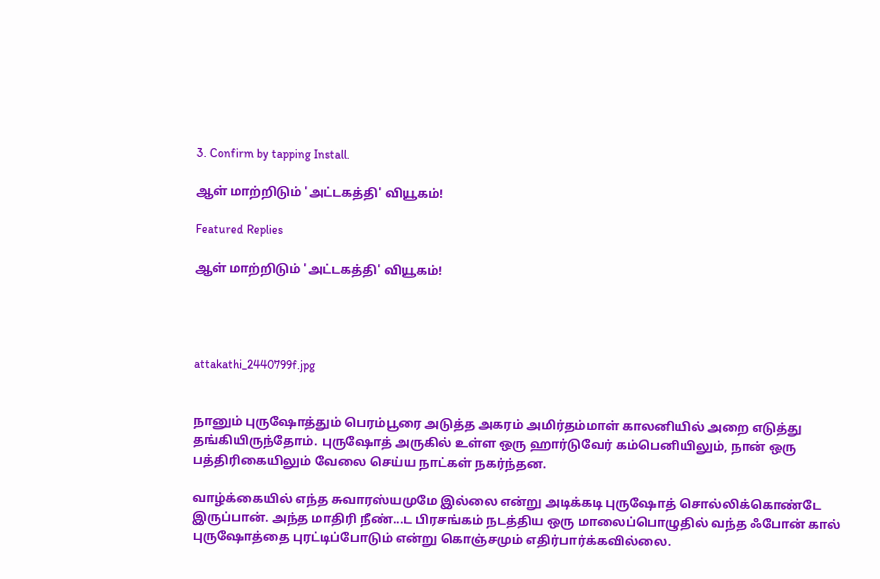3. Confirm by tapping Install.

ஆள் மாற்றிடும் 'அட்டகத்தி' வியூகம்!

Featured Replies

ஆள் மாற்றிடும் 'அட்டகத்தி' வியூகம்!




attakathi_2440799f.jpg


நானும் புருஷோத்தும் பெரம்பூரை அடுத்த அகரம் அமிர்தம்மாள் காலனியில் அறை எடுத்து தங்கியிருந்தோம். புருஷோத் அருகில் உள்ள ஒரு ஹார்டுவேர் கம்பெனியிலும், நான் ஒரு பத்திரிகையிலும் வேலை செய்ய நாட்கள் நகர்ந்தன.

வாழ்க்கையில் எந்த சுவாரஸ்யமுமே இல்லை என்று அடிக்கடி புருஷோத் சொல்லிக்கொண்டே இருப்பான். அந்த மாதிரி நீண்...ட பிரசங்கம் நடத்திய ஒரு மாலைப்பொழுதில் வந்த ஃபோன் கால் புருஷோத்தை புரட்டிப்போடும் என்று கொஞ்சமும் எதிர்பார்க்கவில்லை.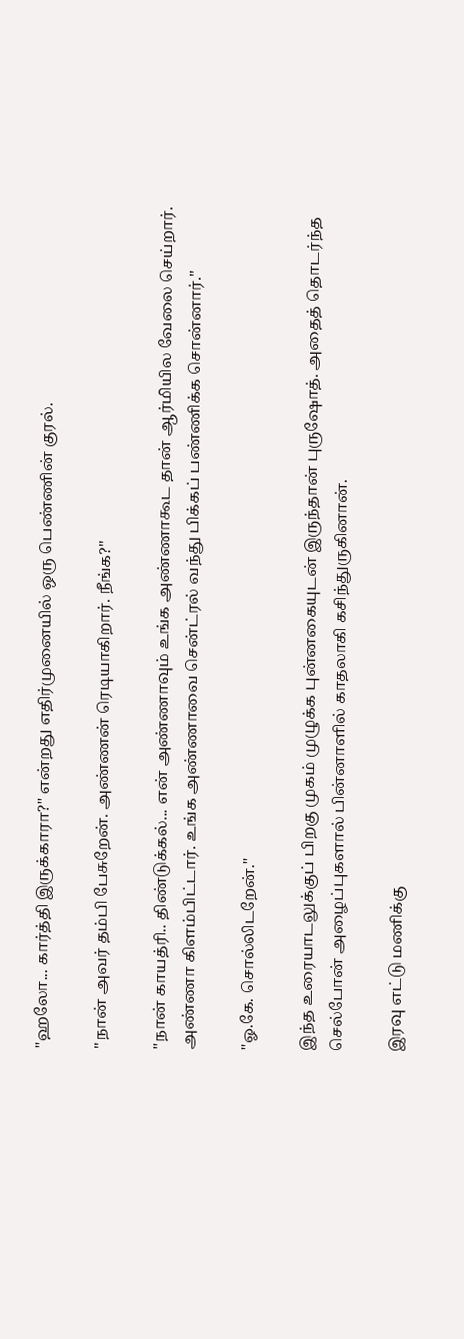''ஹலோ... கார்த்தி இருக்காரா?'' என்றது எதிர்முனையில் ஒரு பெண்ணின் குரல்.

''நான் அவர் தம்பி பேசுறேன். அண்ணன் ரெடியாகிறார். நீங்க?''

''நான் காயத்ரி.. திண்டுக்கல்... என் அண்ணாவும் உங்க அண்ணாகூட தான் ஆர்மியில வேலை செய்றார். அண்ணா கிளம்பிட்டார். உங்க அண்ணாவை சென்ட்ரல் வந்து பிக்கப் பண்ணிக்க சொன்னார்.''

''ஓ.கே. சொல்லிடறேன்.''

இந்த உரையாடலுக்குப் பிறகு முகம் முழுக்க புன்னகையுடன் இருந்தான் புருஷோத். அதைத் தொடர்ந்த செல்போன் அழைப்புகளால் பின்னாளில் காதலாகி கசிந்துருகினான்.

இரவு எட்டு மணிக்கு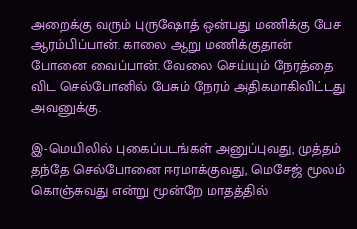அறைக்கு வரும் புருஷோத் ஒன்பது மணிக்கு பேச ஆரம்பிப்பான். காலை ஆறு மணிக்குதான் போனை வைப்பான். வேலை செய்யும் நேரத்தை விட செல்போனில் பேசும் நேரம் அதிகமாகிவிட்டது அவனுக்கு.

இ-மெயிலில் புகைப்படங்கள் அனுப்புவது, முத்தம் தந்தே செல்போனை ஈரமாக்குவது, மெசேஜ் மூலம் கொஞ்சுவது என்று மூன்றே மாதத்தில்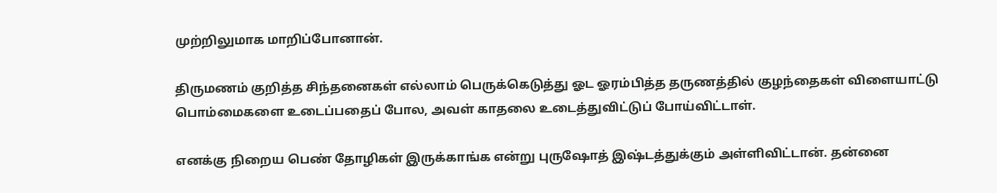முற்றிலுமாக மாறிப்போனான்.

திருமணம் குறித்த சிந்தனைகள் எல்லாம் பெருக்கெடுத்து ஓட ஓரம்பித்த தருணத்தில் குழந்தைகள் விளையாட்டு பொம்மைகளை உடைப்பதைப் போல, அவள் காதலை உடைத்துவிட்டுப் போய்விட்டாள்.

எனக்கு நிறைய பெண் தோழிகள் இருக்காங்க என்று புருஷோத் இஷ்டத்துக்கும் அள்ளிவிட்டான். தன்னை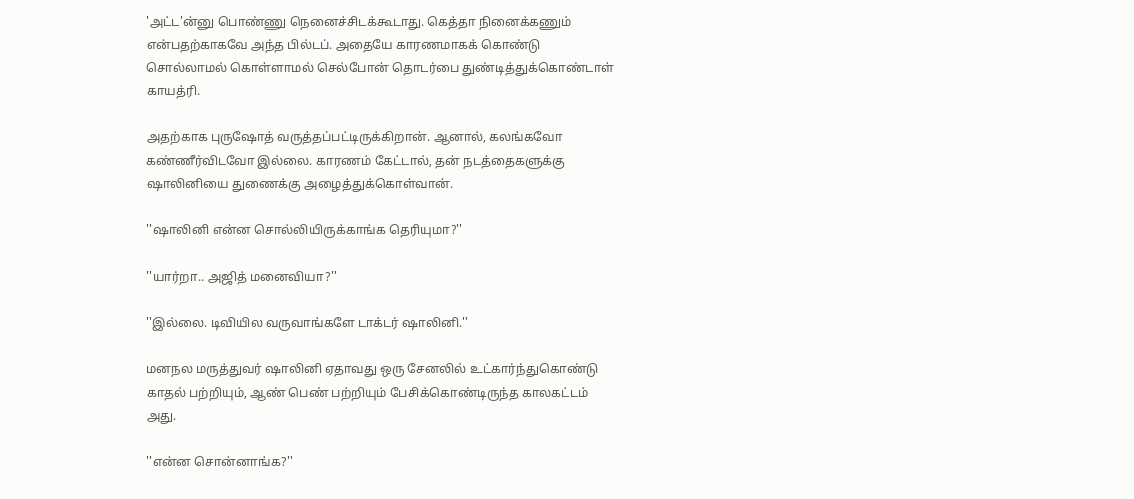'அட்ட'ன்னு பொண்ணு நெனைச்சிடக்கூடாது. கெத்தா நினைக்கணும் என்பதற்காகவே அந்த பில்டப். அதையே காரணமாகக் கொண்டு சொல்லாமல் கொள்ளாமல் செல்போன் தொடர்பை துண்டித்துக்கொண்டாள் காயத்ரி.

அதற்காக புருஷோத் வருத்தப்பட்டிருக்கிறான். ஆனால், கலங்கவோ கண்ணீர்விடவோ இல்லை. காரணம் கேட்டால், தன் நடத்தைகளுக்கு ஷாலினியை துணைக்கு அழைத்துக்கொள்வான்.

''ஷாலினி என்ன சொல்லியிருக்காங்க தெரியுமா?''

''யார்றா.. அஜித் மனைவியா?''

''இல்லை. டிவியில வருவாங்களே டாக்டர் ஷாலினி.''

மனநல மருத்துவர் ஷாலினி ஏதாவது ஒரு சேனலில் உட்கார்ந்துகொண்டு காதல் பற்றியும், ஆண் பெண் பற்றியும் பேசிக்கொண்டிருந்த காலகட்டம் அது.

''என்ன சொன்னாங்க?''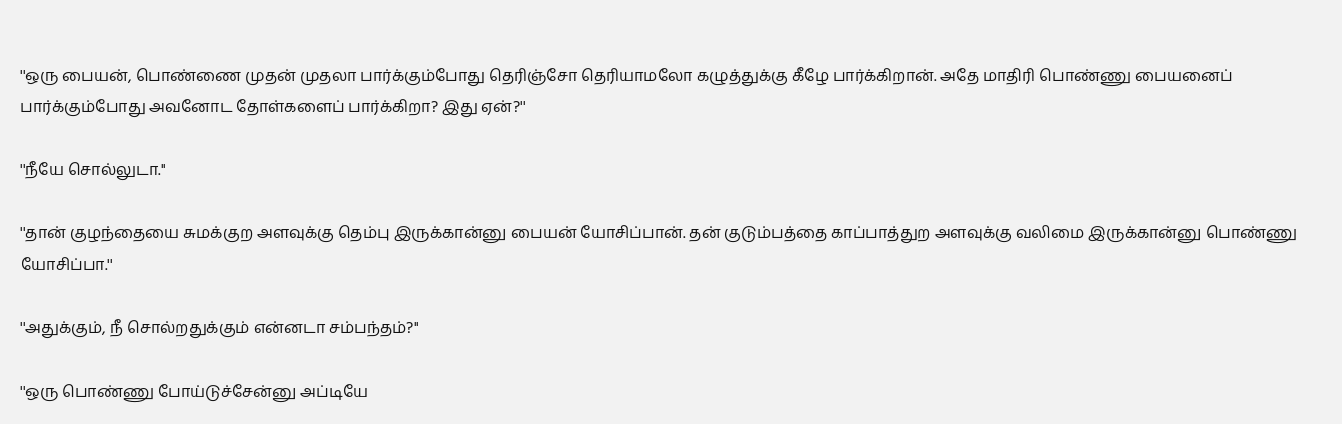''ஒரு பையன், பொண்ணை முதன் முதலா பார்க்கும்போது தெரிஞ்சோ தெரியாமலோ கழுத்துக்கு கீழே பார்க்கிறான். அதே மாதிரி பொண்ணு பையனைப் பார்க்கும்போது அவனோட தோள்களைப் பார்க்கிறா? இது ஏன்?''

''நீயே சொல்லுடா.''

''தான் குழந்தையை சுமக்குற அளவுக்கு தெம்பு இருக்கான்னு பையன் யோசிப்பான். தன் குடும்பத்தை காப்பாத்துற அளவுக்கு வலிமை இருக்கான்னு பொண்ணு யோசிப்பா.''

''அதுக்கும், நீ சொல்றதுக்கும் என்னடா சம்பந்தம்?''

''ஒரு பொண்ணு போய்டுச்சேன்னு அப்டியே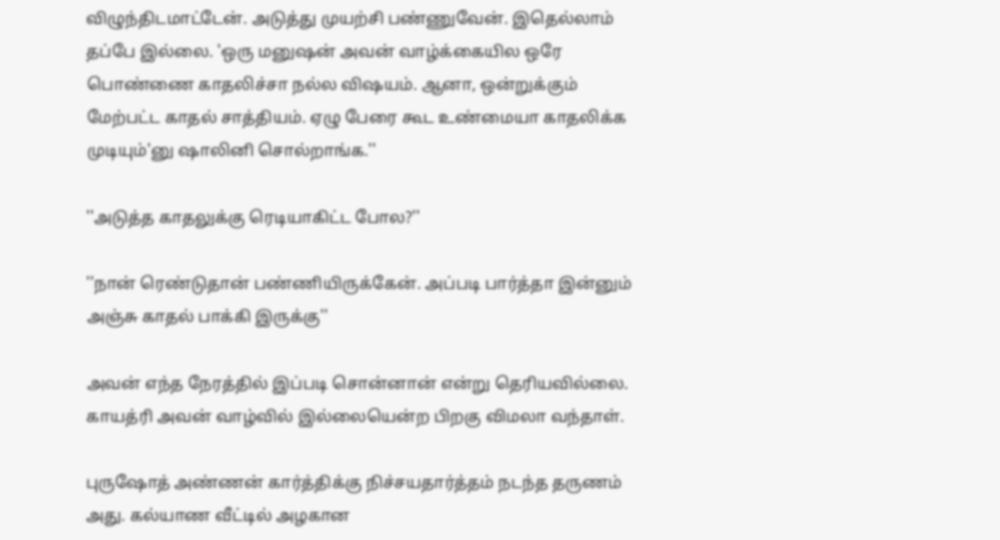விழுந்திடமாட்டேன். அடுத்து முயற்சி பண்ணுவேன். இதெல்லாம் தப்பே இல்லை. 'ஒரு மனுஷன் அவன் வாழ்க்கையில ஒரே பொண்ணை காதலிச்சா நல்ல விஷயம். ஆனா, ஒன்றுக்கும் மேற்பட்ட காதல் சாத்தியம். ஏழு பேரை கூட உண்மையா காதலிக்க முடியும்'னு ஷாலினி சொல்றாங்க.''

''அடுத்த காதலுக்கு ரெடியாகிட்ட போல?''

''நான் ரெண்டுதான் பண்ணியிருக்கேன். அப்படி பார்த்தா இன்னும் அஞ்சு காதல் பாக்கி இருக்கு''

அவன் எந்த நேரத்தில் இப்படி சொன்னான் என்று தெரியவில்லை. காயத்ரி அவன் வாழ்வில் இல்லையென்ற பிறகு விமலா வந்தாள்.

புருஷோத் அண்ணன் கார்த்திக்கு நிச்சயதார்த்தம் நடந்த தருணம் அது. கல்யாண வீட்டில் அழகான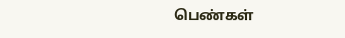பெண்கள்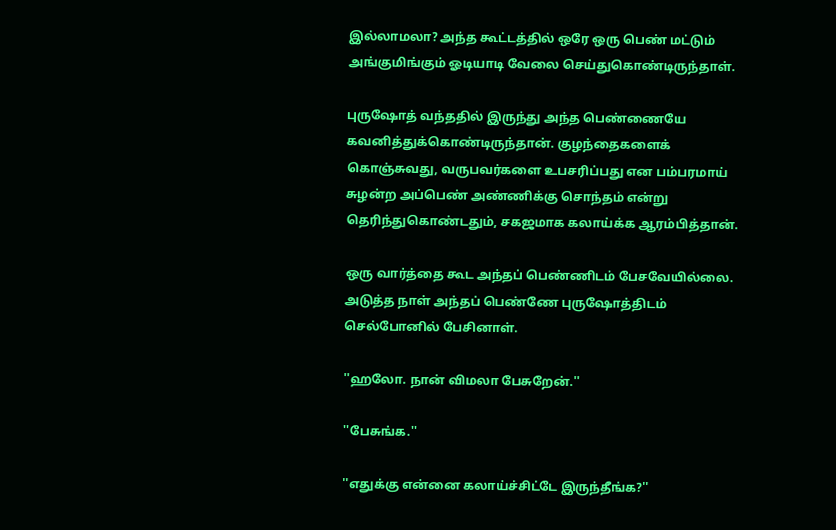இல்லாமலா? அந்த கூட்டத்தில் ஒரே ஒரு பெண் மட்டும் அங்குமிங்கும் ஓடியாடி வேலை செய்துகொண்டிருந்தாள்.

புருஷோத் வந்ததில் இருந்து அந்த பெண்ணையே கவனித்துக்கொண்டிருந்தான். குழந்தைகளைக் கொஞ்சுவது, வருபவர்களை உபசரிப்பது என பம்பரமாய் சுழன்ற அப்பெண் அண்ணிக்கு சொந்தம் என்று தெரிந்துகொண்டதும், சகஜமாக கலாய்க்க ஆரம்பித்தான்.

ஒரு வார்த்தை கூட அந்தப் பெண்ணிடம் பேசவேயில்லை. அடுத்த நாள் அந்தப் பெண்ணே புருஷோத்திடம் செல்போனில் பேசினாள்.

''ஹலோ. நான் விமலா பேசுறேன்.''

''பேசுங்க.''

''எதுக்கு என்னை கலாய்ச்சிட்டே இருந்தீங்க?''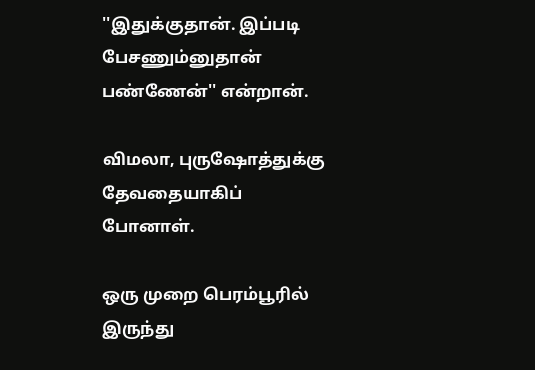''இதுக்குதான். இப்படி பேசணும்னுதான் பண்ணேன்'' என்றான்.

விமலா, புருஷோத்துக்கு தேவதையாகிப் போனாள்.

ஒரு முறை பெரம்பூரில் இருந்து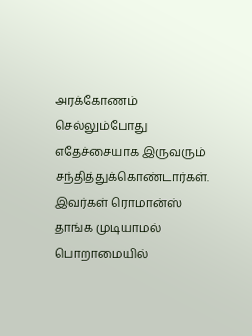அரக்கோணம் செல்லும்போது எதேச்சையாக இருவரும் சந்தித்துக்கொண்டார்கள். இவர்கள் ரொமான்ஸ் தாங்க முடியாமல் பொறாமையில்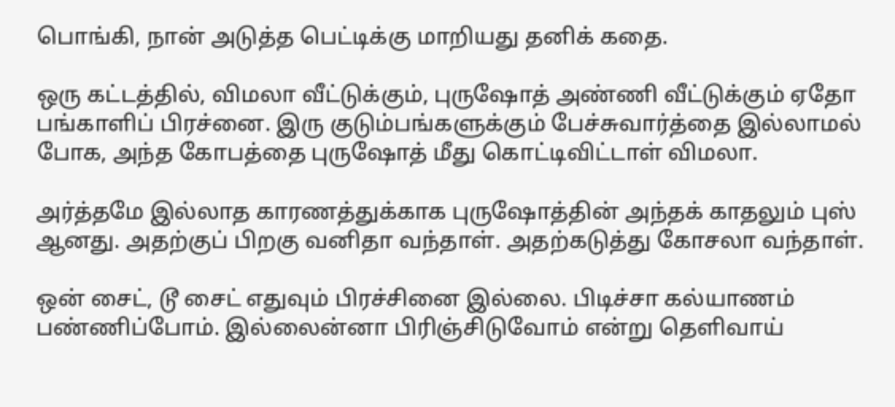பொங்கி, நான் அடுத்த பெட்டிக்கு மாறியது தனிக் கதை.

ஒரு கட்டத்தில், விமலா வீட்டுக்கும், புருஷோத் அண்ணி வீட்டுக்கும் ஏதோ பங்காளிப் பிரச்னை. இரு குடும்பங்களுக்கும் பேச்சுவார்த்தை இல்லாமல் போக, அந்த கோபத்தை புருஷோத் மீது கொட்டிவிட்டாள் விமலா.

அர்த்தமே இல்லாத காரணத்துக்காக புருஷோத்தின் அந்தக் காதலும் புஸ் ஆனது. அதற்குப் பிறகு வனிதா வந்தாள். அதற்கடுத்து கோசலா வந்தாள்.

ஒன் சைட், டூ சைட் எதுவும் பிரச்சினை இல்லை. பிடிச்சா கல்யாணம் பண்ணிப்போம். இல்லைன்னா பிரிஞ்சிடுவோம் என்று தெளிவாய்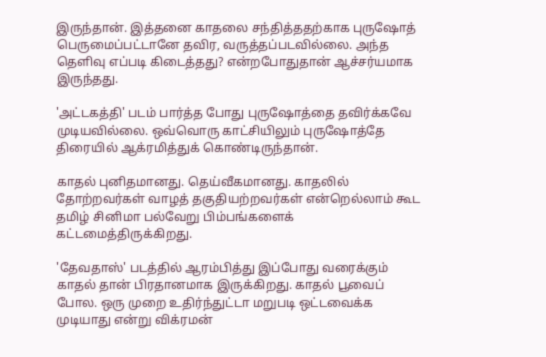இருந்தான். இத்தனை காதலை சந்தித்ததற்காக புருஷோத் பெருமைப்பட்டானே தவிர, வருத்தப்படவில்லை. அந்த தெளிவு எப்படி கிடைத்தது? என்றபோதுதான் ஆச்சர்யமாக இருந்தது.

'அட்டகத்தி' படம் பார்த்த போது புருஷோத்தை தவிர்க்கவே முடியவில்லை. ஒவ்வொரு காட்சியிலும் புருஷோத்தே திரையில் ஆக்ரமித்துக் கொண்டிருந்தான்.

காதல் புனிதமானது. தெய்வீகமானது. காதலில் தோற்றவர்கள் வாழத் தகுதியற்றவர்கள் என்றெல்லாம் கூட தமிழ் சினிமா பல்வேறு பிம்பங்களைக் கட்டமைத்திருக்கிறது.

'தேவதாஸ்' படத்தில் ஆரம்பித்து இப்போது வரைக்கும் காதல் தான் பிரதானமாக இருக்கிறது. காதல் பூவைப் போல. ஒரு முறை உதிர்ந்துட்டா மறுபடி ஒட்டவைக்க முடியாது என்று விக்ரமன்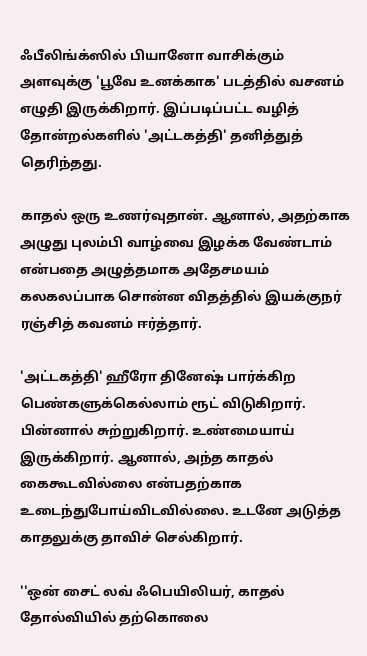ஃபீலிங்க்ஸில் பியானோ வாசிக்கும் அளவுக்கு 'பூவே உனக்காக' படத்தில் வசனம் எழுதி இருக்கிறார். இப்படிப்பட்ட வழித் தோன்றல்களில் 'அட்டகத்தி' தனித்துத் தெரிந்தது.

காதல் ஒரு உணர்வுதான். ஆனால், அதற்காக அழுது புலம்பி வாழ்வை இழக்க வேண்டாம் என்பதை அழுத்தமாக அதேசமயம் கலகலப்பாக சொன்ன விதத்தில் இயக்குநர் ரஞ்சித் கவனம் ஈர்த்தார்.

'அட்டகத்தி' ஹீரோ தினேஷ் பார்க்கிற பெண்களுக்கெல்லாம் ரூட் விடுகிறார். பின்னால் சுற்றுகிறார். உண்மையாய் இருக்கிறார். ஆனால், அந்த காதல் கைகூடவில்லை என்பதற்காக உடைந்துபோய்விடவில்லை. உடனே அடுத்த காதலுக்கு தாவிச் செல்கிறார்.

''ஒன் சைட் லவ் ஃபெயிலியர், காதல் தோல்வியில் தற்கொலை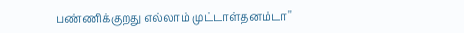பண்ணிக்குறது எல்லாம் முட்டாள்தனம்டா''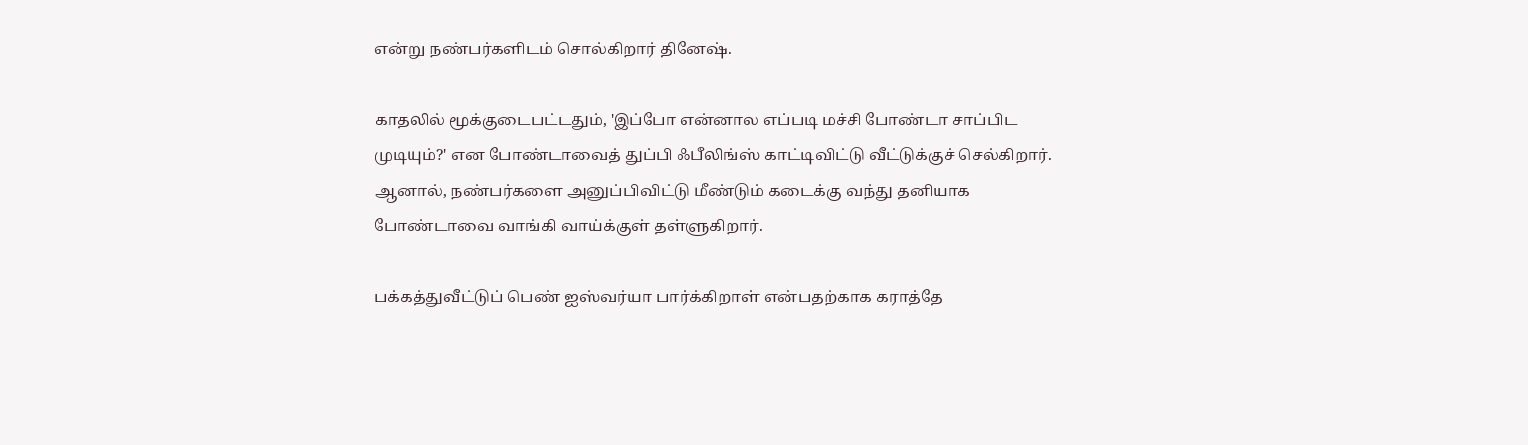என்று நண்பர்களிடம் சொல்கிறார் தினேஷ்.

காதலில் மூக்குடைபட்டதும், 'இப்போ என்னால எப்படி மச்சி போண்டா சாப்பிட முடியும்?' என போண்டாவைத் துப்பி ஃபீலிங்ஸ் காட்டிவிட்டு வீட்டுக்குச் செல்கிறார். ஆனால், நண்பர்களை அனுப்பிவிட்டு மீண்டும் கடைக்கு வந்து தனியாக போண்டாவை வாங்கி வாய்க்குள் தள்ளுகிறார்.

பக்கத்துவீட்டுப் பெண் ஐஸ்வர்யா பார்க்கிறாள் என்பதற்காக கராத்தே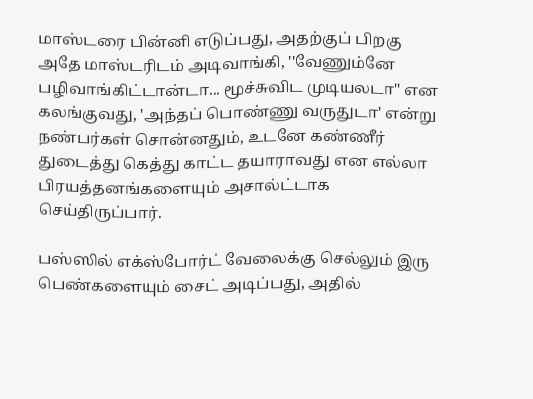மாஸ்டரை பின்னி எடுப்பது, அதற்குப் பிறகு அதே மாஸ்டரிடம் அடிவாங்கி, ''வேணும்னே பழிவாங்கிட்டான்டா... மூச்சுவிட முடியலடா'' என கலங்குவது, 'அந்தப் பொண்ணு வருதுடா' என்று நண்பர்கள் சொன்னதும், உடனே கண்ணீர் துடைத்து கெத்து காட்ட தயாராவது என எல்லா பிரயத்தனங்களையும் அசால்ட்டாக செய்திருப்பார்.

பஸ்ஸில் எக்ஸ்போர்ட் வேலைக்கு செல்லும் இரு பெண்களையும் சைட் அடிப்பது, அதில்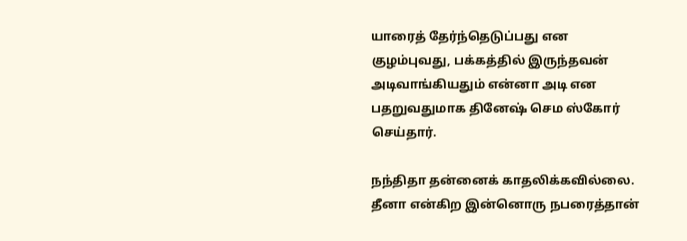யாரைத் தேர்ந்தெடுப்பது என குழம்புவது, பக்கத்தில் இருந்தவன் அடிவாங்கியதும் என்னா அடி என பதறுவதுமாக தினேஷ் செம ஸ்கோர் செய்தார்.

நந்திதா தன்னைக் காதலிக்கவில்லை. தீனா என்கிற இன்னொரு நபரைத்தான்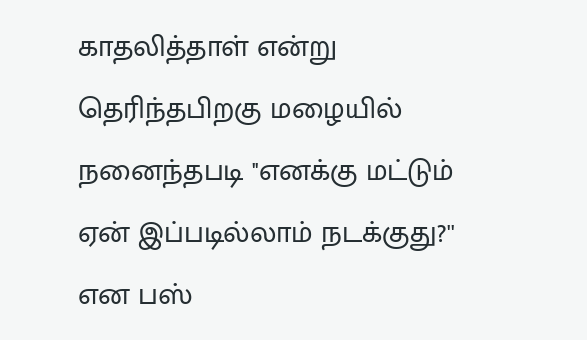காதலித்தாள் என்று தெரிந்தபிறகு மழையில் நனைந்தபடி ''எனக்கு மட்டும் ஏன் இப்படில்லாம் நடக்குது?'' என பஸ்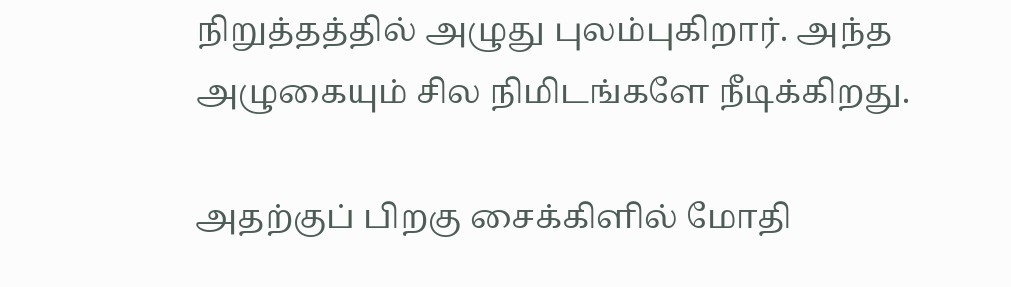நிறுத்தத்தில் அழுது புலம்புகிறார். அந்த அழுகையும் சில நிமிடங்களே நீடிக்கிறது.

அதற்குப் பிறகு சைக்கிளில் மோதி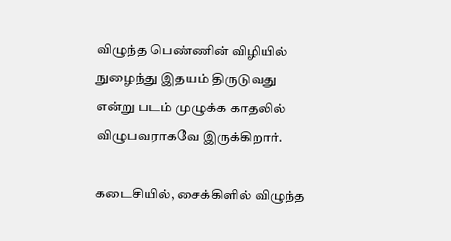விழுந்த பெண்ணின் விழியில் நுழைந்து இதயம் திருடுவது என்று படம் முழுக்க காதலில் விழுபவராகவே இருக்கிறார்.

கடைசியில், சைக்கிளில் விழுந்த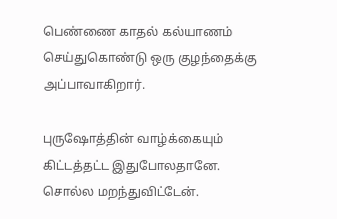பெண்ணை காதல் கல்யாணம் செய்துகொண்டு ஒரு குழந்தைக்கு அப்பாவாகிறார்.

புருஷோத்தின் வாழ்க்கையும் கிட்டத்தட்ட இதுபோலதானே. சொல்ல மறந்துவிட்டேன்.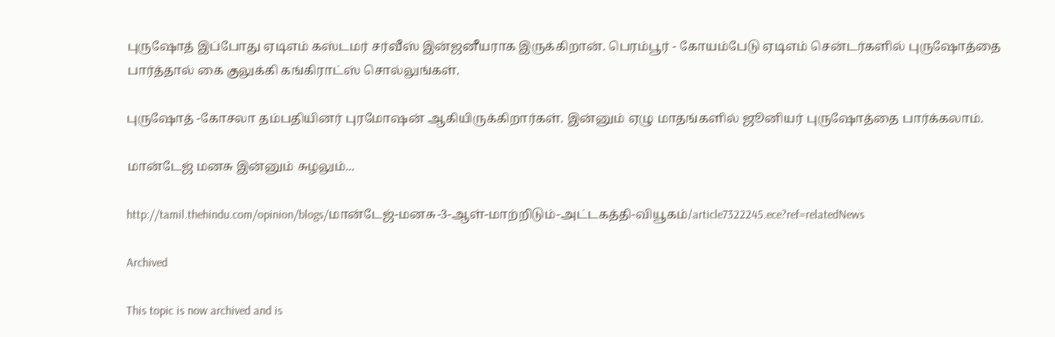புருஷோத் இப்போது ஏடிஎம் கஸ்டமர் சர்வீஸ் இன்ஜனீயராக இருக்கிறான். பெரம்பூர் - கோயம்பேடு ஏடிஎம் சென்டர்களில் புருஷோத்தை பார்த்தால் கை குலுக்கி கங்கிராட்ஸ் சொல்லுங்கள்.

புருஷோத் -கோசலா தம்பதியினர் புரமோஷன் ஆகியிருக்கிறார்கள். இன்னும் ஏழு மாதங்களில் ஜூனியர் புருஷோத்தை பார்க்கலாம்.

மான்டேஜ் மனசு இன்னும் சுழலும்...

http://tamil.thehindu.com/opinion/blogs/மான்டேஜ்-மனசு-3-ஆள்-மாற்றிடும்-அட்டகத்தி-வியூகம்/article7322245.ece?ref=relatedNews

Archived

This topic is now archived and is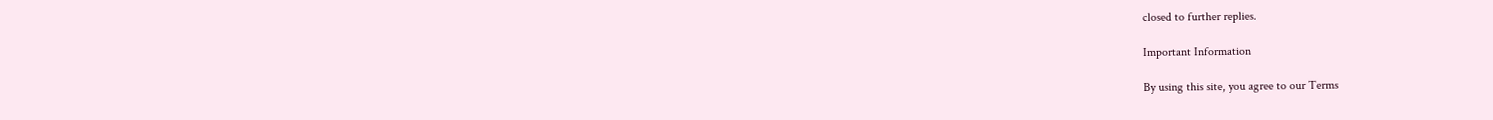closed to further replies.

Important Information

By using this site, you agree to our Terms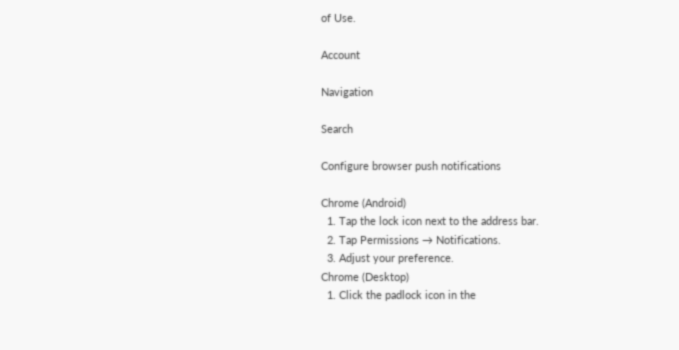of Use.

Account

Navigation

Search

Configure browser push notifications

Chrome (Android)
  1. Tap the lock icon next to the address bar.
  2. Tap Permissions → Notifications.
  3. Adjust your preference.
Chrome (Desktop)
  1. Click the padlock icon in the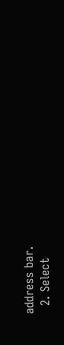address bar.
  2. Select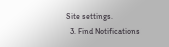Site settings.
  3. Find Notifications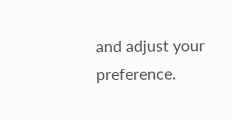and adjust your preference.